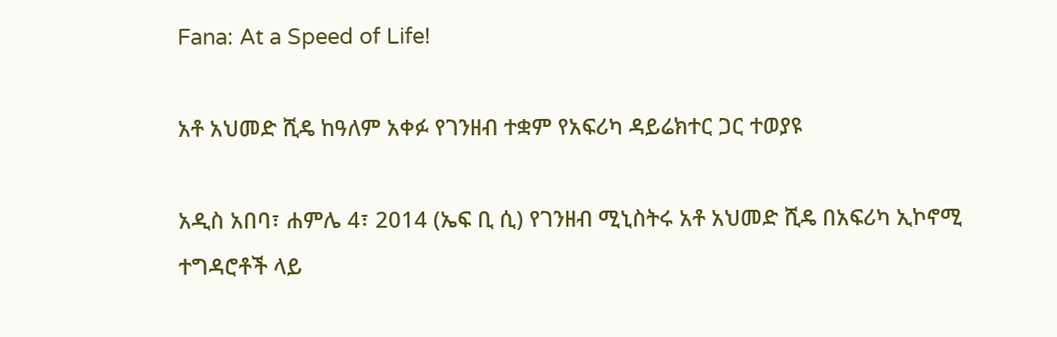Fana: At a Speed of Life!

አቶ አህመድ ሺዴ ከዓለም አቀፉ የገንዘብ ተቋም የአፍሪካ ዳይሬክተር ጋር ተወያዩ

አዲስ አበባ፣ ሐምሌ 4፣ 2014 (ኤፍ ቢ ሲ) የገንዘብ ሚኒስትሩ አቶ አህመድ ሺዴ በአፍሪካ ኢኮኖሚ ተግዳሮቶች ላይ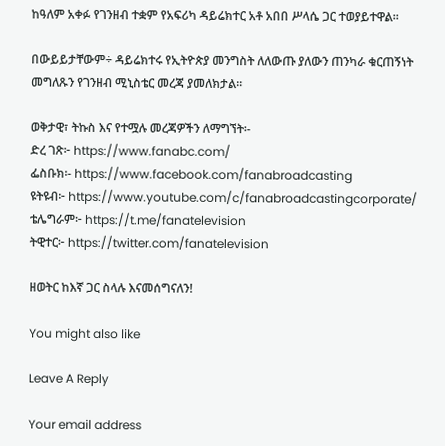ከዓለም አቀፉ የገንዘብ ተቋም የአፍሪካ ዳይሬክተር አቶ አበበ ሥላሴ ጋር ተወያይተዋል፡፡

በውይይታቸውም÷ ዳይሬክተሩ የኢትዮጵያ መንግስት ለለውጡ ያለውን ጠንካራ ቁርጠኝነት መግለጹን የገንዘብ ሚኒስቴር መረጃ ያመለክታል።

ወቅታዊ፣ ትኩስ እና የተሟሉ መረጃዎችን ለማግኘት፡-
ድረ ገጽ፦ https://www.fanabc.com/
ፌስቡክ፡- https://www.facebook.com/fanabroadcasting
ዩትዩብ፦ https://www.youtube.com/c/fanabroadcastingcorporate/
ቴሌግራም፦ https://t.me/fanatelevision
ትዊተር፦ https://twitter.com/fanatelevision

ዘወትር ከእኛ ጋር ስላሉ እናመሰግናለን!

You might also like

Leave A Reply

Your email address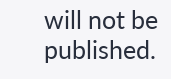will not be published.